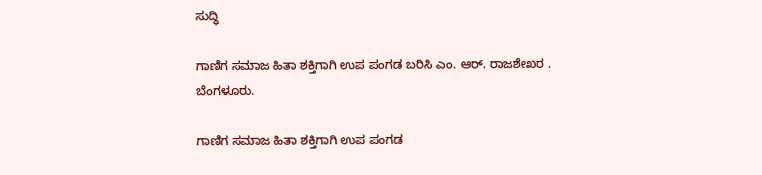ಸುದ್ಧಿ

ಗಾಣಿಗ ಸಮಾಜ ಹಿತಾ ಶಕ್ತಿಗಾಗಿ ಉಪ ಪಂಗಡ ಬರಿಸಿ ಎಂ. ಆರ್. ರಾಜಶೇಖರ . ಬೆಂಗಳೂರು.

ಗಾಣಿಗ ಸಮಾಜ ಹಿತಾ ಶಕ್ತಿಗಾಗಿ ಉಪ ಪಂಗಡ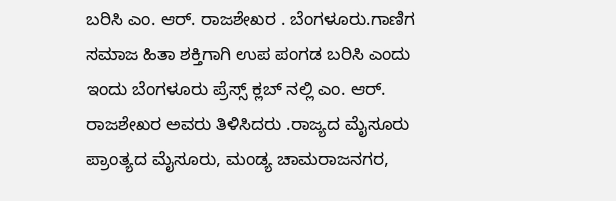ಬರಿಸಿ ಎಂ. ಆರ್. ರಾಜಶೇಖರ . ಬೆಂಗಳೂರು.ಗಾಣಿಗ ಸಮಾಜ ಹಿತಾ ಶಕ್ತಿಗಾಗಿ ಉಪ ಪಂಗಡ ಬರಿಸಿ ಎಂದು ಇಂದು ಬೆಂಗಳೂರು ಪ್ರೆಸ್ಸ್ ಕ್ಲಬ್ ನಲ್ಲಿ ಎಂ. ಆರ್. ರಾಜಶೇಖರ ಅವರು ತಿಳಿಸಿದರು .ರಾಜ್ಯದ ಮೈಸೂರು ಪ್ರಾಂತ್ಯದ ಮೈಸೂರು, ಮಂಡ್ಯ ಚಾಮರಾಜನಗರ,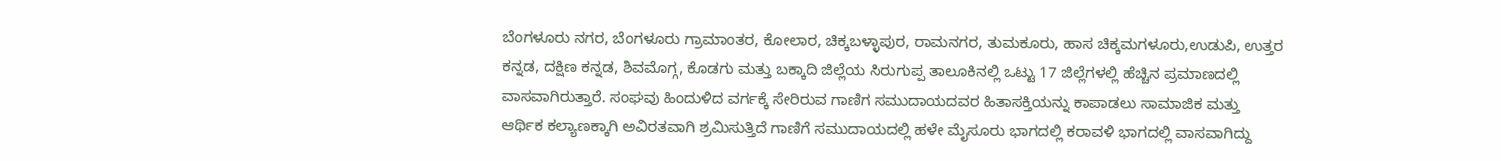ಬೆಂಗಳೂರು ನಗರ, ಬೆಂಗಳೂರು ಗ್ರಾಮಾಂತರ, ಕೋಲಾರ, ಚಿಕ್ಕಬಳ್ಳಾಪುರ, ರಾಮನಗರ, ತುಮಕೂರು, ಹಾಸ ಚಿಕ್ಕಮಗಳೂರು,ಉಡುಪಿ, ಉತ್ತರ ಕನ್ನಡ, ದಕ್ಷಿಣ ಕನ್ನಡ, ಶಿವಮೊಗ್ಗ, ಕೊಡಗು ಮತ್ತು ಬಕ್ಕಾದಿ ಜಿಲ್ಲೆಯ ಸಿರುಗುಪ್ಪ ತಾಲೂಕಿನಲ್ಲಿ ಒಟ್ಟು 17 ಜಿಲ್ಲೆಗಳಲ್ಲಿ ಹೆಚ್ಚಿನ ಪ್ರಮಾಣದಲ್ಲಿ ವಾಸವಾಗಿರುತ್ತಾರೆ. ಸಂಘವು ಹಿಂದುಳಿದ ವರ್ಗಕ್ಕೆ ಸೇರಿರುವ ಗಾಣಿಗ ಸಮುದಾಯದವರ ಹಿತಾಸಕ್ತಿಯನ್ನು ಕಾಪಾಡಲು ಸಾಮಾಜಿಕ ಮತ್ತು ಆರ್ಥಿಕ ಕಲ್ಯಾಣಕ್ಕಾಗಿ ಅವಿರತವಾಗಿ ಶ್ರಮಿಸುತ್ತಿದೆ ಗಾಣಿಗೆ ಸಮುದಾಯದಲ್ಲಿ ಹಳೇ ಮೈಸೂರು ಭಾಗದಲ್ಲಿ ಕರಾವಳಿ ಭಾಗದಲ್ಲಿ ವಾಸವಾಗಿದ್ದು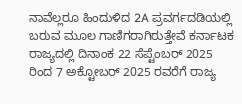ನಾವೆಲ್ಲರೂ ಹಿಂದುಳಿದ 2A ಪ್ರವರ್ಗದಡಿಯಲ್ಲಿ ಬರುವ ಮೂಲ ಗಾಣಿಗರಾಗಿರುತ್ತೇವೆ ಕರ್ನಾಟಕ ರಾಜ್ಯದಲ್ಲಿ ದಿನಾಂಕ 22 ಸೆಪ್ಟೆಂಬರ್ 2025 ರಿಂದ 7 ಅಕ್ಟೋಬರ್ 2025 ರವರೆಗೆ ರಾಜ್ಯ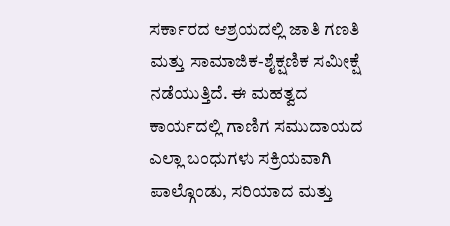ಸರ್ಕಾರದ ಆಶ್ರಯದಲ್ಲಿ ಜಾತಿ ಗಣತಿ ಮತ್ತು ಸಾಮಾಜಿಕ-ಶೈಕ್ಷಣಿಕ ಸಮೀಕ್ಷೆ ನಡೆಯುತ್ತಿದೆ. ಈ ಮಹತ್ವದ ಕಾರ್ಯದಲ್ಲಿ ಗಾಣಿಗ ಸಮುದಾಯದ ಎಲ್ಲಾ ಬಂಧುಗಳು ಸಕ್ರಿಯವಾಗಿ ಪಾಲ್ಗೊಂಡು, ಸರಿಯಾದ ಮತ್ತು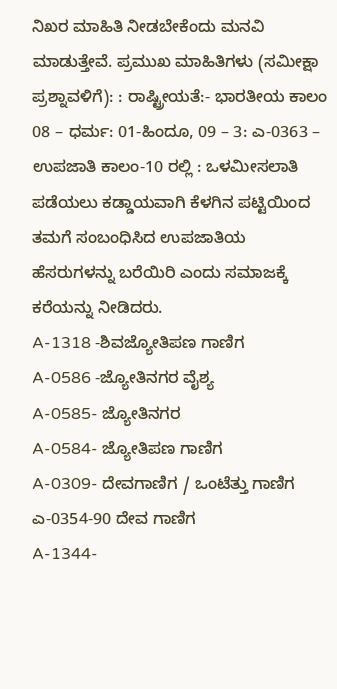ನಿಖರ ಮಾಹಿತಿ ನೀಡಬೇಕೆಂದು ಮನವಿ ಮಾಡುತ್ತೇವೆ. ಪ್ರಮುಖ ಮಾಹಿತಿಗಳು (ಸಮೀಕ್ಷಾ ಪ್ರಶ್ನಾವಳಿಗೆ): : ರಾಷ್ಟ್ರೀಯತೆ:- ಭಾರತೀಯ ಕಾಲಂ 08 – ಧರ್ಮ: 01-ಹಿಂದೂ, 09 – 3: ಎ-0363 –
ಉಪಜಾತಿ ಕಾಲಂ-10 ರಲ್ಲಿ : ಒಳಮೀಸಲಾತಿ ಪಡೆಯಲು ಕಡ್ಡಾಯವಾಗಿ ಕೆಳಗಿನ ಪಟ್ಟಿಯಿಂದ ತಮಗೆ ಸಂಬಂಧಿಸಿದ ಉಪಜಾತಿಯ ಹೆಸರುಗಳನ್ನು ಬರೆಯಿರಿ ಎಂದು ಸಮಾಜಕ್ಕೆ ಕರೆಯನ್ನು ನೀಡಿದರು.
A-1318 -ಶಿವಜ್ಯೋತಿಪಣ ಗಾಣಿಗ
A-0586 -ಜ್ಯೋತಿನಗರ ವೈಶ್ಯ
A-0585- ಜ್ಯೋತಿನಗರ
A-0584- ಜ್ಯೋತಿಪಣ ಗಾಣಿಗ
A-0309- ದೇವಗಾಣಿಗ / ಒಂಟೆತ್ತು ಗಾಣಿಗ
ಎ-0354-90 ದೇವ ಗಾಣಿಗ
A-1344-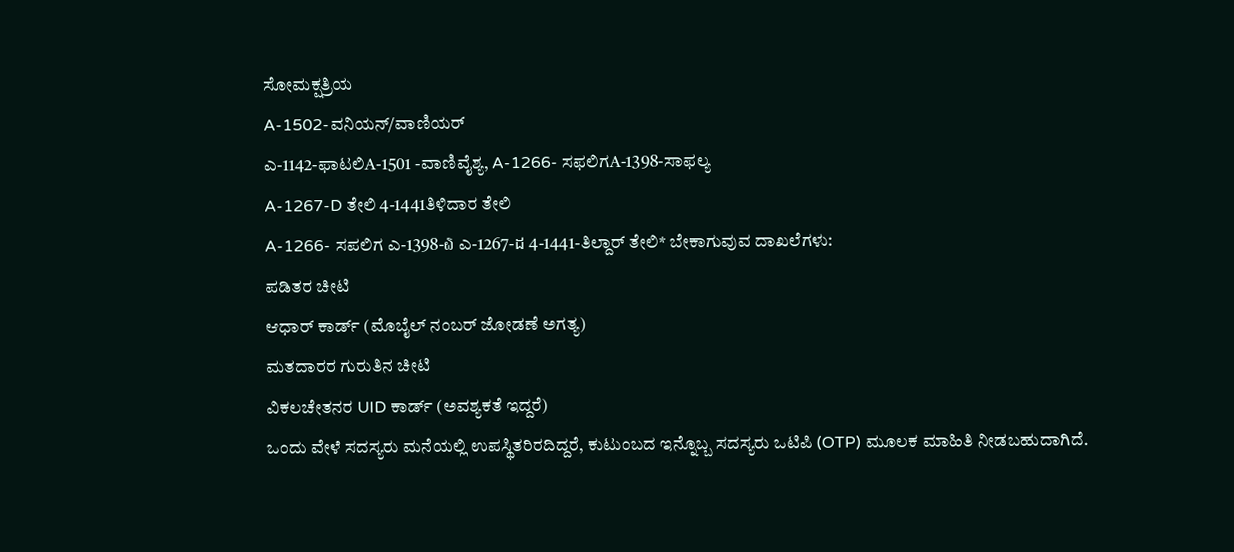ಸೋಮಕ್ಷತ್ರಿಯ
A-1502-ವನಿಯನ್/ವಾಣಿಯರ್
ಎ-1142-ಫಾಟಲಿA-1501 -ವಾಣಿವೈಶ್ಯ, A-1266- ಸಫಲಿಗA-1398-ಸಾಫಲ್ಯ
A-1267-D ತೇಲಿ 4-1441ತಿಳಿದಾರ ತೇಲಿ
A-1266- ಸಪಲಿಗ ಎ-1398-໖ ಎ-1267-ដ 4-1441-ತಿಲ್ದಾರ್ ತೇಲಿ* ಬೇಕಾಗುವುವ ದಾಖಲೆಗಳು:
ಪಡಿತರ ಚೀಟಿ
ಆಧಾರ್ ಕಾರ್ಡ್ (ಮೊಬೈಲ್ ನಂಬರ್ ಜೋಡಣೆ ಅಗತ್ಯ)
ಮತದಾರರ ಗುರುತಿನ ಚೀಟಿ
ವಿಕಲಚೇತನರ UID ಕಾರ್ಡ್ (ಅವಶ್ಯಕತೆ ಇದ್ದರೆ)
ಒಂದು ವೇಳೆ ಸದಸ್ಯರು ಮನೆಯಲ್ಲಿ ಉಪಸ್ಥಿತರಿರದಿದ್ದರೆ, ಕುಟುಂಬದ ಇನ್ನೊಬ್ಬ ಸದಸ್ಯರು ಒಟಿಪಿ (OTP) ಮೂಲಕ ಮಾಹಿತಿ ನೀಡಬಹುದಾಗಿದೆ.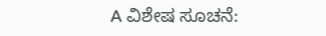A ವಿಶೇಷ ಸೂಚನೆ: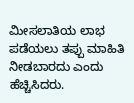ಮೀಸಲಾತಿಯ ಲಾಭ ಪಡೆಯಲು ತಪ್ಪು ಮಾಹಿತಿ ನೀಡಬಾರದು ಎಂದು ಹೆಚ್ಚಿಸಿದರು.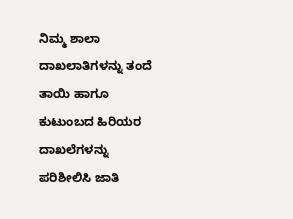ನಿಮ್ಮ ಶಾಲಾ ದಾಖಲಾತಿಗಳನ್ನು ತಂದೆ ತಾಯಿ ಹಾಗೂ ಕುಟುಂಬದ ಹಿರಿಯರ ದಾಖಲೆಗಳನ್ನು ಪರಿಶೀಲಿಸಿ ಜಾತಿ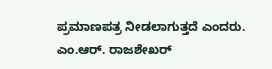ಪ್ರಮಾಣಪತ್ರ ನೀಡಲಾಗುತ್ತದೆ ಎಂದರು.
ಎಂ.ಆ‌ರ್. ರಾಜಶೇಖರ್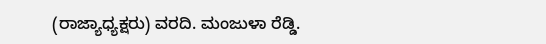(ರಾಜ್ಯಾಧ್ಯಕ್ಷರು) ವರದಿ. ಮಂಜುಳಾ ರೆಡ್ಡಿ.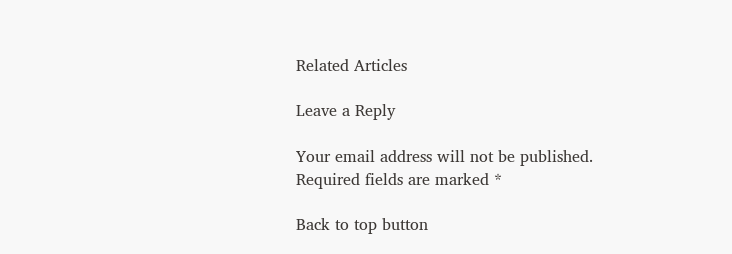Related Articles

Leave a Reply

Your email address will not be published. Required fields are marked *

Back to top button